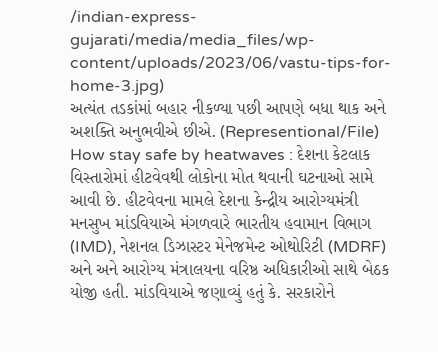/indian-express-gujarati/media/media_files/wp-content/uploads/2023/06/vastu-tips-for-home-3.jpg)
અત્યંત તડકાંમાં બહાર નીકળ્યા પછી આપણે બધા થાક અને અશક્તિ અનુભવીએ છીએ. (Representional/File)
How stay safe by heatwaves : દેશના કેટલાક વિસ્તારોમાં હીટવેવથી લોકોના મોત થવાની ઘટનાઓ સામે આવી છે. હીટવેવના મામલે દેશના કેન્દ્રીય આરોગ્યમંત્રી મનસુખ માંડવિયાએ મંગળવારે ભારતીય હવામાન વિભાગ (IMD), નેશનલ ડિઝાસ્ટર મેનેજમેન્ટ ઓથોરિટી (MDRF) અને અને આરોગ્ય મંત્રાલયના વરિષ્ઠ અધિકારીઓ સાથે બેઠક યોજી હતી. માંડવિયાએ જણાવ્યું હતું કે. સરકારોને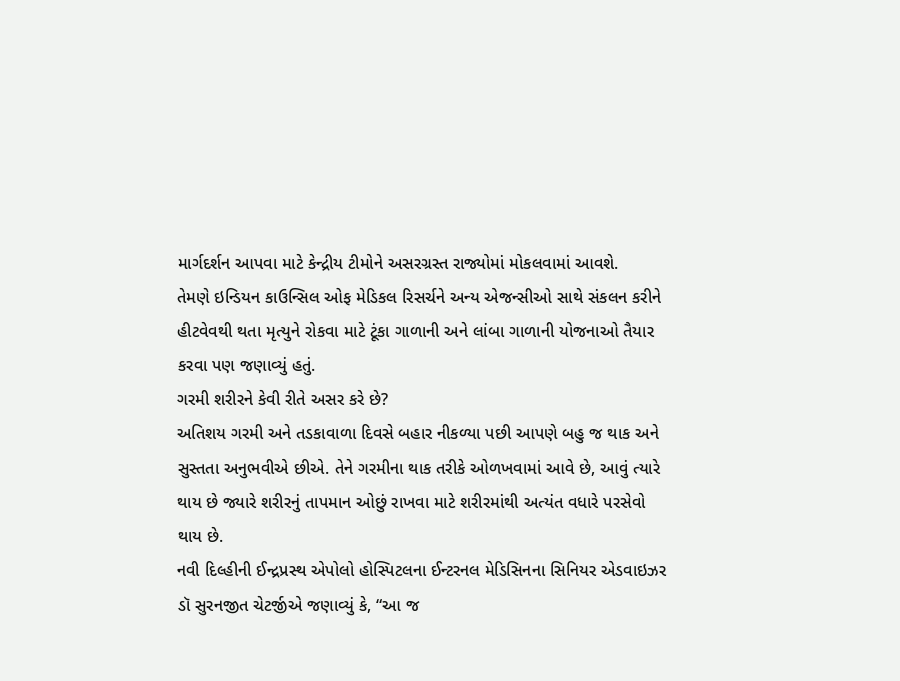માર્ગદર્શન આપવા માટે કેન્દ્રીય ટીમોને અસરગ્રસ્ત રાજ્યોમાં મોકલવામાં આવશે.
તેમણે ઇન્ડિયન કાઉન્સિલ ઓફ મેડિકલ રિસર્ચને અન્ય એજન્સીઓ સાથે સંકલન કરીને હીટવેવથી થતા મૃત્યુને રોકવા માટે ટૂંકા ગાળાની અને લાંબા ગાળાની યોજનાઓ તૈયાર કરવા પણ જણાવ્યું હતું.
ગરમી શરીરને કેવી રીતે અસર કરે છે?
અતિશય ગરમી અને તડકાવાળા દિવસે બહાર નીકળ્યા પછી આપણે બહુ જ થાક અને સુસ્તતા અનુભવીએ છીએ. તેને ગરમીના થાક તરીકે ઓળખવામાં આવે છે, આવું ત્યારે થાય છે જ્યારે શરીરનું તાપમાન ઓછું રાખવા માટે શરીરમાંથી અત્યંત વધારે પરસેવો થાય છે.
નવી દિલ્હીની ઈન્દ્રપ્રસ્થ એપોલો હોસ્પિટલના ઈન્ટરનલ મેડિસિનના સિનિયર એડવાઇઝર ડૉ સુરનજીત ચેટર્જીએ જણાવ્યું કે, “આ જ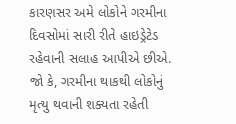કારણસર અમે લોકોને ગરમીના દિવસોમાં સારી રીતે હાઇડ્રેટેડ રહેવાની સલાહ આપીએ છીએ. જો કે, ગરમીના થાકથી લોકોનું મૃત્યુ થવાની શક્યતા રહેતી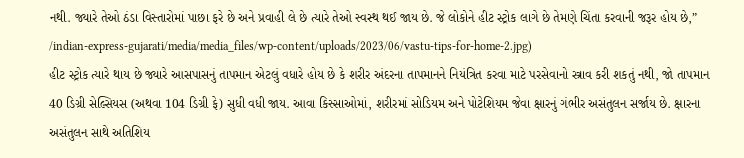નથી. જ્યારે તેઓ ઠંડા વિસ્તારોમાં પાછા ફરે છે અને પ્રવાહી લે છે ત્યારે તેઓ સ્વસ્થ થઈ જાય છે. જે લોકોને હીટ સ્ટ્રોક લાગે છે તેમણે ચિંતા કરવાની જરૂર હોય છે,”
/indian-express-gujarati/media/media_files/wp-content/uploads/2023/06/vastu-tips-for-home-2.jpg)
હીટ સ્ટ્રોક ત્યારે થાય છે જ્યારે આસપાસનું તાપમાન એટલું વધારે હોય છે કે શરીર અંદરના તાપમાનને નિયંત્રિત કરવા માટે પરસેવાનો સ્ત્રાવ કરી શકતું નથી, જો તાપમાન 40 ડિગ્રી સેલ્સિયસ (અથવા 104 ડિગ્રી ફે) સુધી વધી જાય. આવા કિસ્સાઓમાં, શરીરમાં સોડિયમ અને પોટેશિયમ જેવા ક્ષારનું ગંભીર અસંતુલન સર્જાય છે. ક્ષારના અસંતુલન સાથે અતિશિય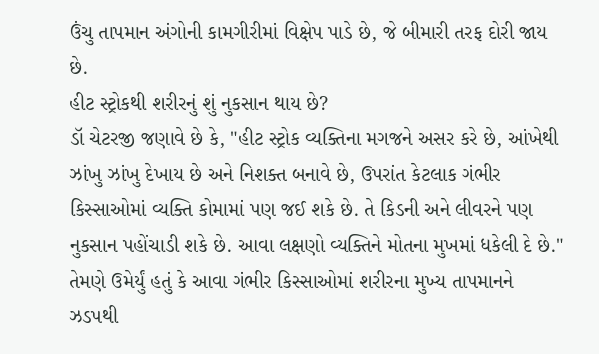ઉંચુ તાપમાન અંગોની કામગીરીમાં વિક્ષેપ પાડે છે, જે બીમારી તરફ દોરી જાય છે.
હીટ સ્ટ્રોકથી શરીરનું શું નુકસાન થાય છે?
ડૉ ચેટરજી જણાવે છે કે, "હીટ સ્ટ્રોક વ્યક્તિના મગજને અસર કરે છે, આંખેથી ઝાંખુ ઝાંખુ દેખાય છે અને નિશક્ત બનાવે છે, ઉપરાંત કેટલાક ગંભીર કિસ્સાઓમાં વ્યક્તિ કોમામાં પણ જઈ શકે છે. તે કિડની અને લીવરને પણ નુકસાન પહોંચાડી શકે છે. આવા લક્ષણો વ્યક્તિને મોતના મુખમાં ધકેલી દે છે." તેમણે ઉમેર્યું હતું કે આવા ગંભીર કિસ્સાઓમાં શરીરના મુખ્ય તાપમાનને ઝડપથી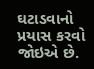ઘટાડવાનો પ્રયાસ કરવો જોઇએ છે.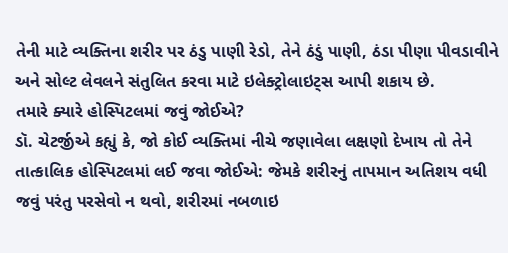તેની માટે વ્યક્તિના શરીર પર ઠંડુ પાણી રેડો, તેને ઠંડું પાણી, ઠંડા પીણા પીવડાવીને અને સોલ્ટ લેવલને સંતુલિત કરવા માટે ઇલેક્ટ્રોલાઇટ્સ આપી શકાય છે.
તમારે ક્યારે હોસ્પિટલમાં જવું જોઈએ?
ડૉ. ચેટર્જીએ કહ્યું કે, જો કોઈ વ્યક્તિમાં નીચે જણાવેલા લક્ષણો દેખાય તો તેને તાત્કાલિક હોસ્પિટલમાં લઈ જવા જોઈએ: જેમકે શરીરનું તાપમાન અતિશય વધી જવું પરંતુ પરસેવો ન થવો, શરીરમાં નબળાઇ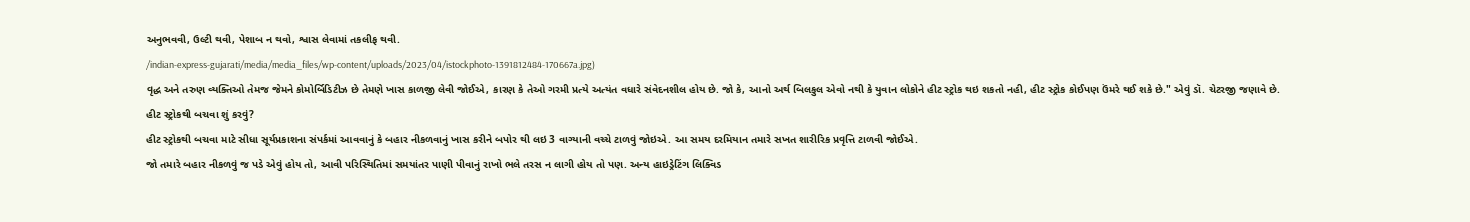અનુભવવી, ઉલ્ટી થવી, પેશાબ ન થવો, શ્વાસ લેવામાં તકલીફ થવી.
/indian-express-gujarati/media/media_files/wp-content/uploads/2023/04/istockphoto-1391812484-170667a.jpg)
વૃદ્ધ અને તરુણ વ્યક્તિઓ તેમજ જેમને કોમોર્બિડિટીઝ છે તેમણે ખાસ કાળજી લેવી જોઈએ, કારણ કે તેઓ ગરમી પ્રત્યે અત્યંત વધારે સંવેદનશીલ હોય છે. જો કે, આનો અર્થ બિલકુલ એવો નથી કે યુવાન લોકોને હીટ સ્ટ્રોક થઇ શકતો નહી, હીટ સ્ટ્રોક કોઈપણ ઉંમરે થઈ શકે છે." એવું ડૉ. ચેટરજી જણાવે છે.
હીટ સ્ટ્રોકથી બચવા શું કરવું?
હીટ સ્ટ્રોકથી બચવા માટે સીધા સૂર્યપ્રકાશના સંપર્કમાં આવવાનું કે બહાર નીકળવાનું ખાસ કરીને બપોર થી લઇ 3 વાગ્યાની વચ્ચે ટાળવું જોઇએ. આ સમય દરમિયાન તમારે સખત શારીરિક પ્રવૃત્તિ ટાળવી જોઈએ.
જો તમારે બહાર નીકળવું જ પડે એવું હોય તો, આવી પરિસ્થિતિમાં સમયાંતર પાણી પીવાનું રાખો ભલે તરસ ન લાગી હોય તો પણ. અન્ય હાઇડ્રેટિંગ લિક્વિડ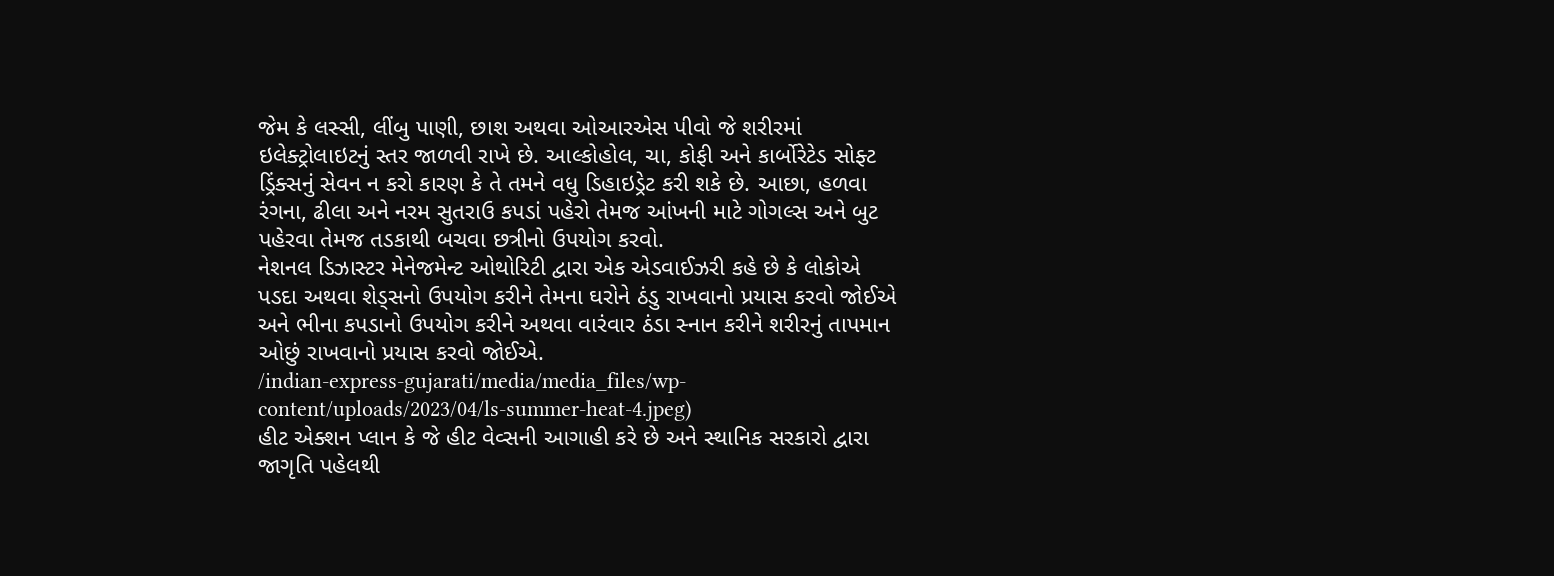જેમ કે લસ્સી, લીંબુ પાણી, છાશ અથવા ઓઆરએસ પીવો જે શરીરમાં ઇલેક્ટ્રોલાઇટનું સ્તર જાળવી રાખે છે. આલ્કોહોલ, ચા, કોફી અને કાર્બોરેટેડ સોફ્ટ ડ્રિંક્સનું સેવન ન કરો કારણ કે તે તમને વધુ ડિહાઇડ્રેટ કરી શકે છે. આછા, હળવા રંગના, ઢીલા અને નરમ સુતરાઉ કપડાં પહેરો તેમજ આંખની માટે ગોગલ્સ અને બુટ પહેરવા તેમજ તડકાથી બચવા છત્રીનો ઉપયોગ કરવો.
નેશનલ ડિઝાસ્ટર મેનેજમેન્ટ ઓથોરિટી દ્વારા એક એડવાઈઝરી કહે છે કે લોકોએ પડદા અથવા શેડ્સનો ઉપયોગ કરીને તેમના ઘરોને ઠંડુ રાખવાનો પ્રયાસ કરવો જોઈએ અને ભીના કપડાનો ઉપયોગ કરીને અથવા વારંવાર ઠંડા સ્નાન કરીને શરીરનું તાપમાન ઓછું રાખવાનો પ્રયાસ કરવો જોઈએ.
/indian-express-gujarati/media/media_files/wp-content/uploads/2023/04/ls-summer-heat-4.jpeg)
હીટ એક્શન પ્લાન કે જે હીટ વેવ્સની આગાહી કરે છે અને સ્થાનિક સરકારો દ્વારા જાગૃતિ પહેલથી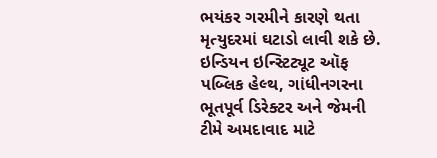ભયંકર ગરમીને કારણે થતા મૃત્યુદરમાં ઘટાડો લાવી શકે છે. ઇન્ડિયન ઇન્સ્ટિટ્યૂટ ઑફ પબ્લિક હેલ્થ, ગાંધીનગરના ભૂતપૂર્વ ડિરેક્ટર અને જેમની ટીમે અમદાવાદ માટે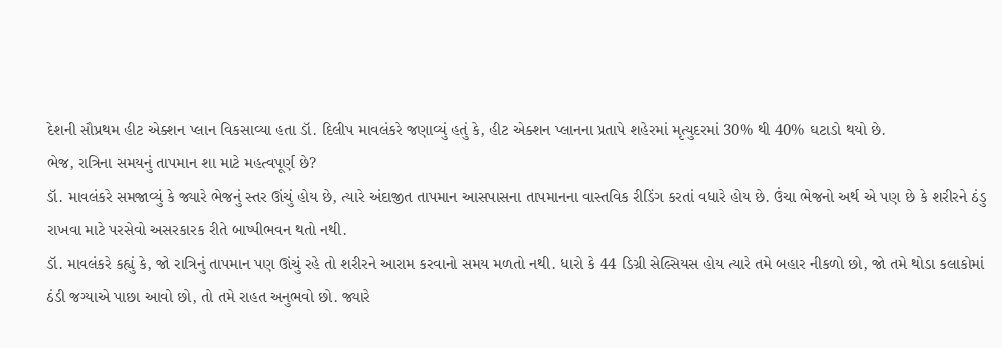દેશની સૌપ્રથમ હીટ એક્શન પ્લાન વિકસાવ્યા હતા ડૉ. દિલીપ માવલંકરે જણાવ્યું હતું કે, હીટ એક્શન પ્લાનના પ્રતાપે શહેરમાં મૃત્યુદરમાં 30% થી 40% ઘટાડો થયો છે.
ભેજ, રાત્રિના સમયનું તાપમાન શા માટે મહત્વપૂર્ણ છે?
ડૉ. માવલંકરે સમજાવ્યું કે જ્યારે ભેજનું સ્તર ઊંચું હોય છે, ત્યારે અંદાજીત તાપમાન આસપાસના તાપમાનના વાસ્તવિક રીડિંગ કરતાં વધારે હોય છે. ઉંચા ભેજનો અર્થ એ પણ છે કે શરીરને ઠંડુ રાખવા માટે પરસેવો અસરકારક રીતે બાષ્પીભવન થતો નથી.
ડૉ. માવલંકરે કહ્યું કે, જો રાત્રિનું તાપમાન પણ ઊંચું રહે તો શરીરને આરામ કરવાનો સમય મળતો નથી. ધારો કે 44 ડિગ્રી સેલ્સિયસ હોય ત્યારે તમે બહાર નીકળો છો, જો તમે થોડા કલાકોમાં ઠંડી જગ્યાએ પાછા આવો છો, તો તમે રાહત અનુભવો છો. જ્યારે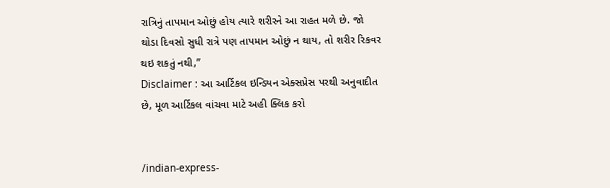રાત્રિનું તાપમાન ઓછું હોય ત્યારે શરીરને આ રાહત મળે છે. જો થોડા દિવસો સુધી રાત્રે પણ તાપમાન ઓછું ન થાય, તો શરીર રિકવર થઇ શકતું નથી,”
Disclaimer : આ આર્ટિકલ ઇન્ડિયન એક્સપ્રેસ પરથી અનુવાદીત છે, મૂળ આર્ટિકલ વાંચવા માટે અહી ક્લિક કરો


/indian-express-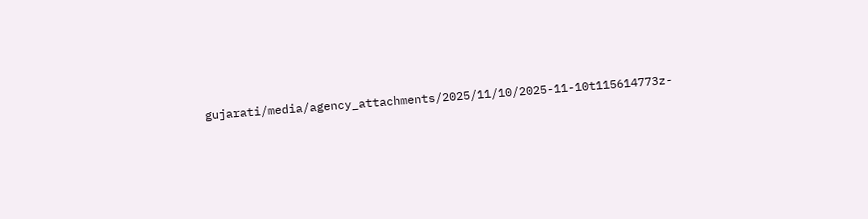gujarati/media/agency_attachments/2025/11/10/2025-11-10t115614773z-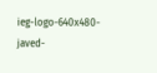ieg-logo-640x480-javed-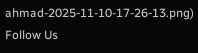ahmad-2025-11-10-17-26-13.png)
Follow Us